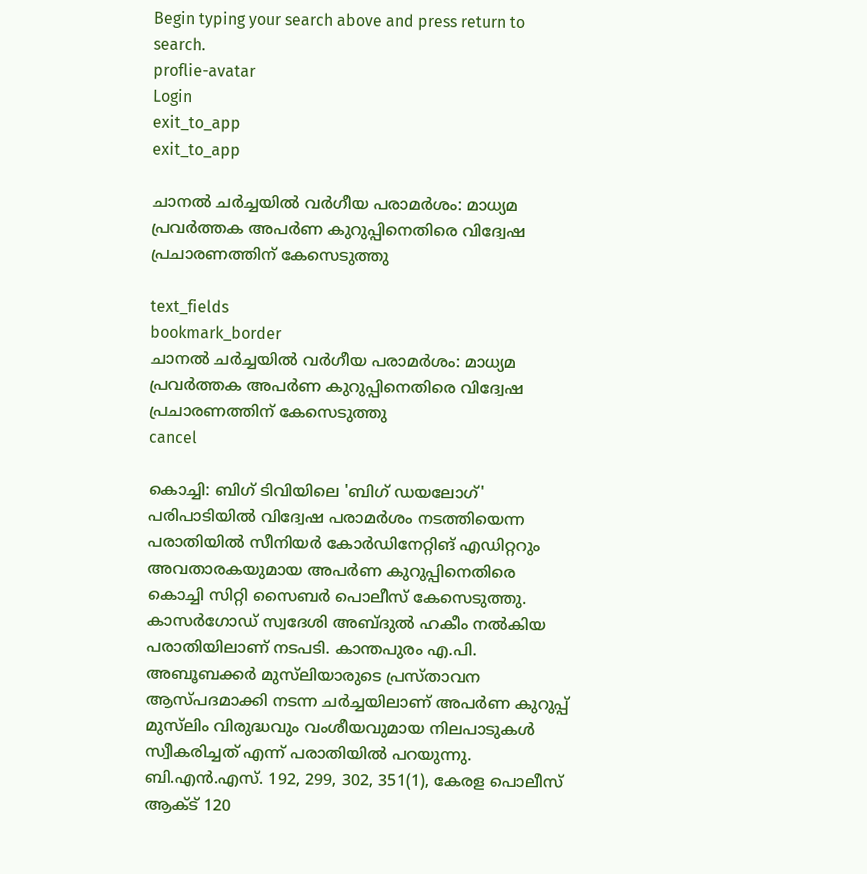Begin typing your search above and press return to search.
proflie-avatar
Login
exit_to_app
exit_to_app

ചാനൽ ചർച്ചയിൽ വർഗീയ പരാമർശം: മാധ്യമ പ്രവർത്തക അപർണ കുറുപ്പിനെതിരെ വിദ്വേഷ പ്രചാരണത്തിന് കേസെടുത്തു

text_fields
bookmark_border
ചാനൽ ചർച്ചയിൽ വർഗീയ പരാമർശം: മാധ്യമ പ്രവർത്തക അപർണ കുറുപ്പിനെതിരെ വിദ്വേഷ പ്രചാരണത്തിന് കേസെടുത്തു
cancel

കൊച്ചി: ബിഗ് ടിവിയിലെ 'ബിഗ് ഡയലോഗ്' പരിപാടിയിൽ വിദ്വേഷ പരാമര്‍ശം നടത്തിയെന്ന പരാതിയില്‍ സീനിയർ കോർഡിനേറ്റിങ് എഡിറ്ററും അവതാരകയുമായ അപർണ കുറുപ്പിനെതിരെ കൊച്ചി സിറ്റി സൈബർ പൊലീസ് കേസെടുത്തു. കാസർഗോഡ് സ്വദേശി അബ്ദുൽ ഹകീം നൽകിയ പരാതിയിലാണ് നടപടി. കാന്തപുരം എ.പി. അബൂബക്കർ മുസ്‌ലിയാരുടെ പ്രസ്താവന ആസ്പദമാക്കി നടന്ന ചർച്ചയിലാണ് അപർണ കുറുപ്പ് മുസ്‌ലിം വിരുദ്ധവും വംശീയവുമായ നിലപാടുകൾ സ്വീകരിച്ചത് എന്ന് പരാതിയിൽ പറയുന്നു. ബി.എൻ.എസ്. 192, 299, 302, 351(1), കേരള പൊലീസ് ആക്ട് 120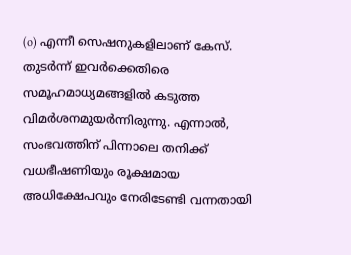(o) എന്നീ സെഷനുകളിലാണ് കേസ്. തുടർന്ന് ഇവർക്കെതിരെ സമൂഹമാധ്യമങ്ങളിൽ കടുത്ത വിമർശനമുയർന്നിരുന്നു. എന്നാൽ, സംഭവത്തിന് പിന്നാലെ തനിക്ക് വധഭീഷണിയും രൂക്ഷമായ അധിക്ഷേപവും നേരിടേണ്ടി വന്നതായി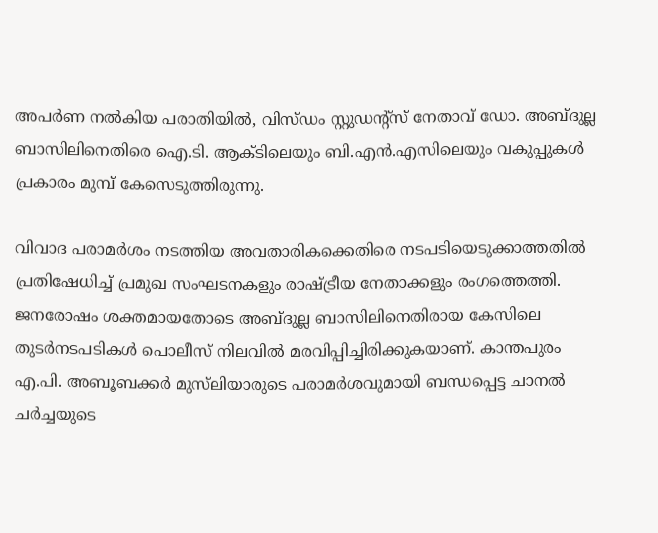അപർണ നൽകിയ പരാതിയിൽ, വിസ്ഡം സ്റ്റുഡന്റ്സ് നേതാവ് ഡോ. അബ്ദുല്ല ബാസിലിനെതിരെ ഐ.ടി. ആക്ടിലെയും ബി.എൻ.എസിലെയും വകുപ്പുകൾ പ്രകാരം മുമ്പ് കേസെടുത്തിരുന്നു.

വിവാദ പരാമർശം നടത്തിയ അവതാരികക്കെതിരെ നടപടിയെടുക്കാത്തതിൽ പ്രതിഷേധിച്ച് പ്രമുഖ സംഘടനകളും രാഷ്ട്രീയ നേതാക്കളും രംഗത്തെത്തി. ജനരോഷം ശക്തമായതോടെ അബ്ദുല്ല ബാസിലിനെതിരായ കേസിലെ തുടർനടപടികൾ പൊലീസ് നിലവിൽ മരവിപ്പിച്ചിരിക്കുകയാണ്. കാന്തപുരം എ.പി. അബൂബക്കർ മുസ്‌ലിയാരുടെ പരാമർശവുമായി ബന്ധപ്പെട്ട ചാനൽ ചർച്ചയുടെ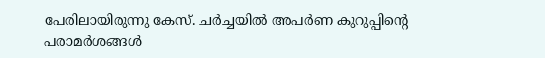പേരിലായിരുന്നു കേസ്. ചർച്ചയിൽ അപർണ കുറുപ്പിന്റെ പരാമർശങ്ങൾ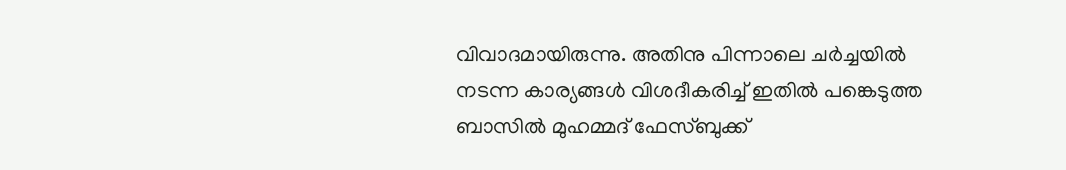വിവാദമായിരുന്നു. അതിനു പിന്നാലെ ചർച്ചയിൽ നടന്ന കാര്യങ്ങൾ വിശദീകരിച്ച് ഇതിൽ പങ്കെടുത്ത ബാസിൽ മുഹമ്മദ് ഫേസ്ബുക്ക്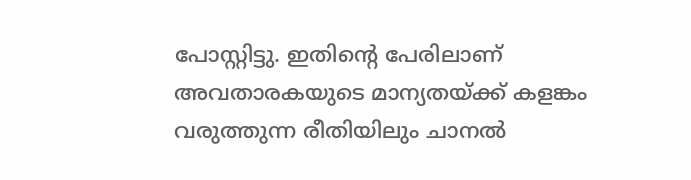പോസ്റ്റിട്ടു. ഇതിന്റെ പേരിലാണ് അവതാരകയുടെ മാന്യതയ്ക്ക് കളങ്കം വരുത്തുന്ന രീതിയിലും ചാനൽ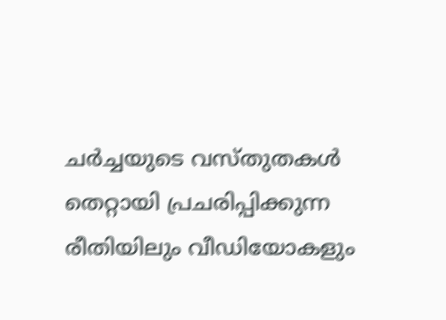ചർച്ചയുടെ വസ്തുതകൾ തെറ്റായി പ്രചരിപ്പിക്കുന്ന രീതിയിലും വീഡിയോകളും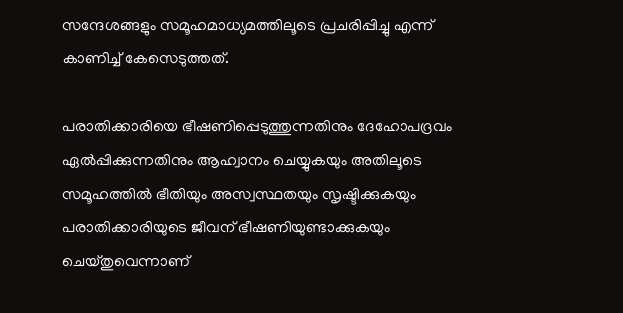സന്ദേശങ്ങളും സമൂഹമാധ്യമത്തിലൂടെ പ്രചരിപ്പിച്ചു എന്ന് കാണിച്ച് കേസെടുത്തത്.

പരാതിക്കാരിയെ ഭീഷണിപ്പെടുത്തുന്നതിനും ദേഹോപദ്രവം ഏൽപ്പിക്കുന്നതിനും ആഹ്വാനം ചെയ്യുകയും അതിലൂടെ സമൂഹത്തിൽ ഭീതിയും അസ്വസ്ഥതയും സൃഷ്ടിക്കുകയും പരാതിക്കാരിയുടെ ജീവന് ഭീഷണിയുണ്ടാക്കുകയും ചെയ്തുവെന്നാണ്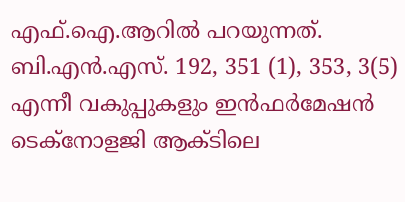എഫ്.ഐ.ആറിൽ പറയുന്നത്. ബി.എൻ.എസ്. 192, 351 (1), 353, 3(5) എന്നീ വകുപ്പുകളും ഇൻഫർമേഷൻ ടെക്നോളജി ആക്ടിലെ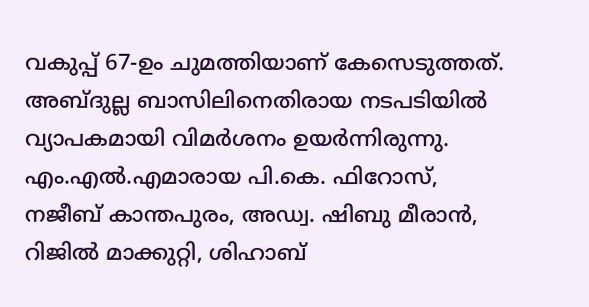വകുപ്പ് 67-ഉം ചുമത്തിയാണ് കേസെടുത്തത്. അബ്ദുല്ല ബാസിലിനെതിരായ നടപടിയിൽ വ്യാപകമായി വിമർശനം ഉയർന്നിരുന്നു. എം.എൽ.എമാരായ പി.കെ. ഫിറോസ്, നജീബ് കാന്തപുരം, അഡ്വ. ഷിബു മീരാൻ, റിജിൽ മാക്കുറ്റി, ശിഹാബ്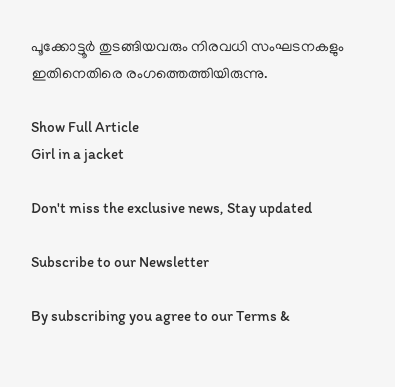പൂക്കോട്ടൂർ തുടങ്ങിയവരും നിരവധി സംഘടനകളും ഇതിനെതിരെ രംഗത്തെത്തിയിരുന്നു.

Show Full Article
Girl in a jacket

Don't miss the exclusive news, Stay updated

Subscribe to our Newsletter

By subscribing you agree to our Terms &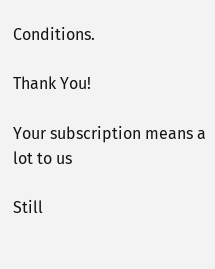Conditions.

Thank You!

Your subscription means a lot to us

Still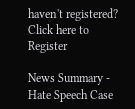haven't registered? Click here to Register

News Summary - Hate Speech Case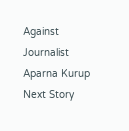Against Journalist Aparna Kurup
Next Story